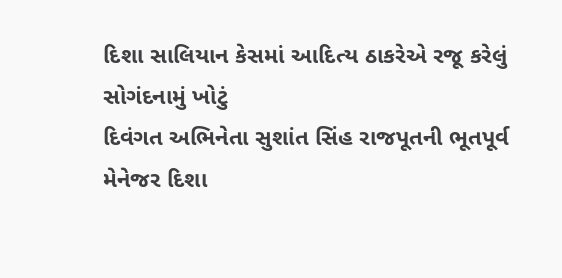દિશા સાલિયાન કેસમાં આદિત્ય ઠાકરેએ રજૂ કરેલું સોગંદનામું ખોટું
દિવંગત અભિનેતા સુશાંત સિંહ રાજપૂતની ભૂતપૂર્વ મેનેજર દિશા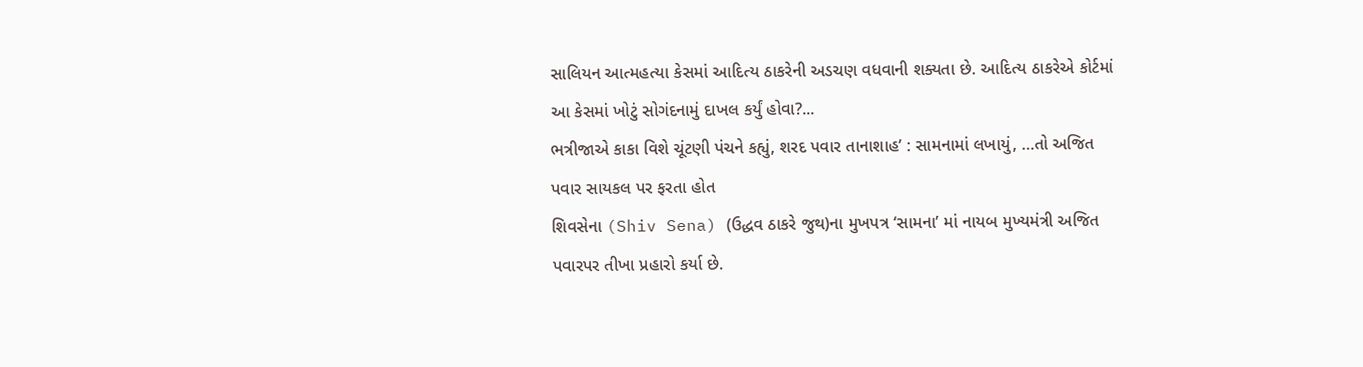સાલિયન આત્મહત્યા કેસમાં આદિત્ય ઠાકરેની અડચણ વધવાની શક્યતા છે. આદિત્ય ઠાકરેએ કોર્ટમાં આ કેસમાં ખોટું સોગંદનામું દાખલ કર્યું હોવા?...
ભત્રીજાએ કાકા વિશે ચૂંટણી પંચને કહ્યું, શરદ પવાર તાનાશાહ’ : સામનામાં લખાયું, …તો અજિત પવાર સાયકલ પર ફરતા હોત
શિવસેના (Shiv Sena) (ઉદ્ધવ ઠાકરે જુથ)ના મુખપત્ર ‘સામના’ માં નાયબ મુખ્યમંત્રી અજિત પવારપર તીખા પ્રહારો કર્યા છે.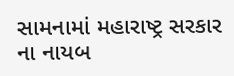સામનામાં મહારાષ્ટ્ર સરકાર ના નાયબ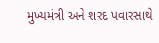મુખ્યમંત્રી અને શરદ પવારસાથે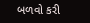બળવો કરી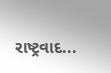રાષ્ટ્રવાદ...